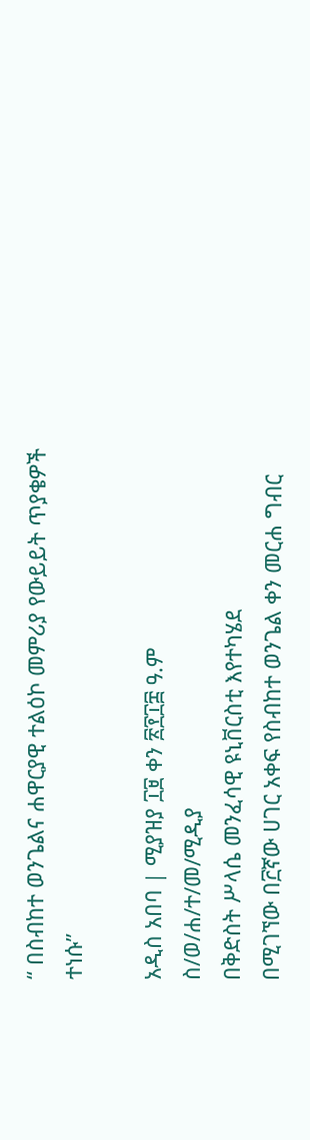“ በስብከተ ወንጌልና ሐዋርያዊ ተልዕኮ መምሪያ የውይይት ጥያቄዎች ተነሱ”

አዲስ አበባ | ሚያዝያ ፲፱ ቀን ፳፻፲፰ ዓ.ም
ስ/ወ/ሐ/ተ/መ/ሚዲያ
በቅድስት ሥላሴ መንፈሳዊ ዩኒቨርስቲ እየተካሄደ
በሚገኘው በ፫ኛው ሀገር አቀፍ የስብከተ ወንጌል ቀን መርሐ ግብር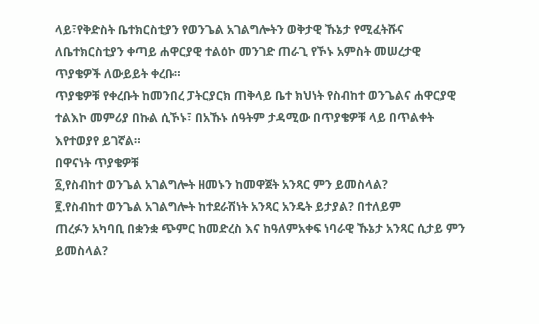ላይ፣የቅድስት ቤተክርስቲያን የወንጌል አገልግሎትን ወቅታዊ ኹኔታ የሚፈትሹና ለቤተክርስቲያን ቀጣይ ሐዋርያዊ ተልዕኮ መንገድ ጠራጊ የኾኑ አምስት መሠረታዊ ጥያቄዎች ለውይይት ቀረቡ።
ጥያቄዎቹ የቀረቡት ከመንበረ ፓትርያርክ ጠቅላይ ቤተ ክህነት የስብከተ ወንጌልና ሐዋርያዊ ተልእኮ መምሪያ በኩል ሲኾኑ፣ በአኹኑ ሰዓትም ታዳሚው በጥያቄዎቹ ላይ በጥልቀት እየተወያየ ይገኛል።
በዋናነት ጥያቄዎቹ
፩,የስብከተ ወንጌል አገልግሎት ዘመኑን ከመዋጀት አንጻር ምን ይመስላል?
፪.የስብከተ ወንጌል አገልግሎት ከተደራሽነት አንጻር አንዴት ይታያል? በተለይም
ጠረፉን አካባቢ በቋንቋ ጭምር ከመድረስ እና ከዓለምአቀፍ ነባራዊ ኹኔታ አንጻር ሲታይ ምን ይመስላል?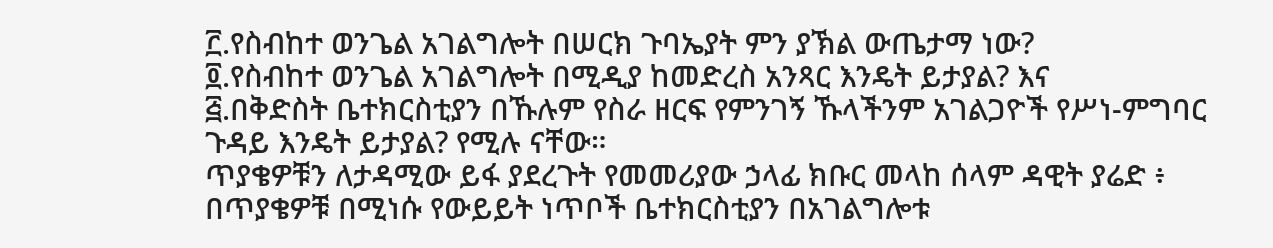፫.የስብከተ ወንጌል አገልግሎት በሠርክ ጉባኤያት ምን ያኽል ውጤታማ ነው?
፬.የስብከተ ወንጌል አገልግሎት በሚዲያ ከመድረስ አንጻር እንዴት ይታያል? እና
፭.በቅድስት ቤተክርስቲያን በኹሉም የስራ ዘርፍ የምንገኝ ኹላችንም አገልጋዮች የሥነ-ምግባር ጉዳይ እንዴት ይታያል? የሚሉ ናቸው።
ጥያቄዎቹን ለታዳሚው ይፋ ያደረጉት የመመሪያው ኃላፊ ክቡር መላከ ሰላም ዳዊት ያሬድ ፥ በጥያቄዎቹ በሚነሱ የውይይት ነጥቦች ቤተክርስቲያን በአገልግሎቱ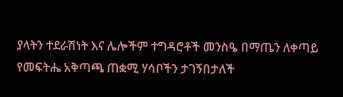ያላትን ተደራሽነት እና ሌሎችም ተግዳሮቶች መንስዔ በማጤን ለቀጣይ የመፍትሔ አቅጣጫ ጠቋሚ ሃሳቦችን ታገኝበታለች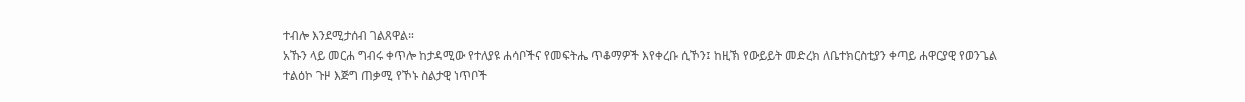ተብሎ እንደሚታሰብ ገልጸዋል።
አኹን ላይ መርሐ ግብሩ ቀጥሎ ከታዳሚው የተለያዩ ሐሳቦችና የመፍትሔ ጥቆማዎች እየቀረቡ ሲኾን፤ ከዚኽ የውይይት መድረክ ለቤተክርስቲያን ቀጣይ ሐዋርያዊ የወንጌል ተልዕኮ ጉዞ እጅግ ጠቃሚ የኾኑ ስልታዊ ነጥቦች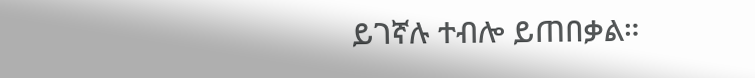ይገኛሉ ተብሎ ይጠበቃል።